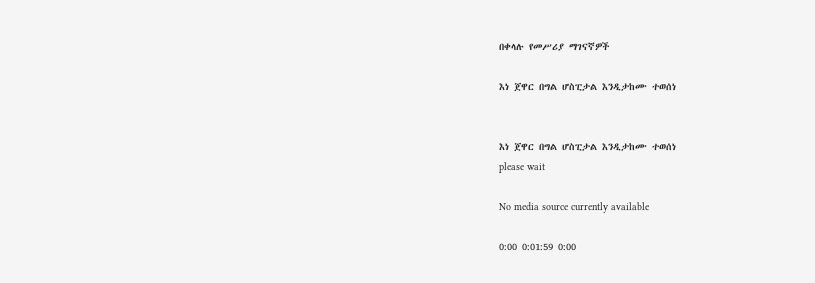በቀላሉ የመሥሪያ ማገናኛዎች

እነ ጀዋር በግል ሆስፒታል እንዲታከሙ ተወሰነ


እነ ጀዋር በግል ሆስፒታል እንዲታከሙ ተወሰነ
please wait

No media source currently available

0:00 0:01:59 0:00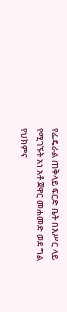የፌዴራል ጠቅላይ ፍርድ ቤት በእሥር ላይ የሚገኙት አነ አቶ ጀዋር መሐመድ ወደ ግል የህክምና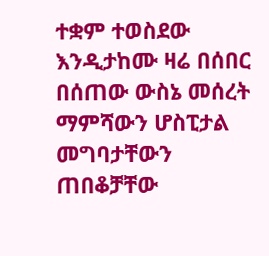ተቋም ተወስደው እንዲታከሙ ዛሬ በሰበር በሰጠው ውስኔ መሰረት ማምሻውን ሆስፒታል መግባታቸውን ጠበቆቻቸው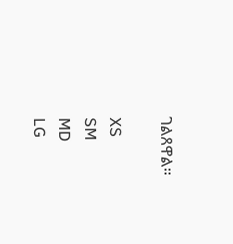ገልጸዋል።

XS
SM
MD
LG